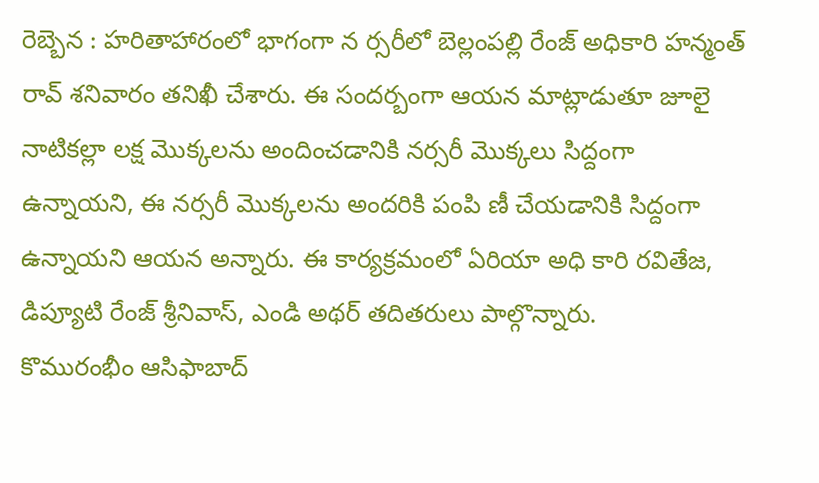రెబ్బెన : హరితాహారంలో భాగంగా న ర్సరీలో బెల్లంపల్లి రేంజ్ అధికారి హన్మంత్ రావ్ శనివారం తనిఖీ చేశారు. ఈ సందర్బంగా ఆయన మాట్లాడుతూ జూలై నాటికల్లా లక్ష మొక్కలను అందించడానికి నర్సరీ మొక్కలు సిద్దంగా ఉన్నాయని, ఈ నర్సరీ మొక్కలను అందరికి పంపి ణీ చేయడానికి సిద్దంగా ఉన్నాయని ఆయన అన్నారు. ఈ కార్యక్రమంలో ఏరియా అధి కారి రవితేజ, డిప్యూటి రేంజ్ శ్రీనివాస్, ఎండి అథర్ తదితరులు పాల్గొన్నారు.
కొమురంభీం ఆసిఫాబాద్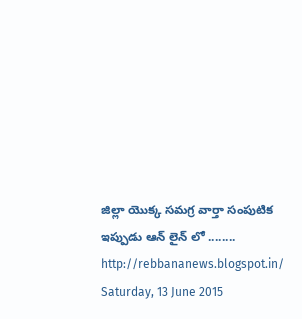జిల్లా యొక్క సమగ్ర వార్తా సంపుటిక ఇప్పుడు ఆన్ లైన్ లో ........ http://rebbananews.blogspot.in/
Saturday, 13 June 2015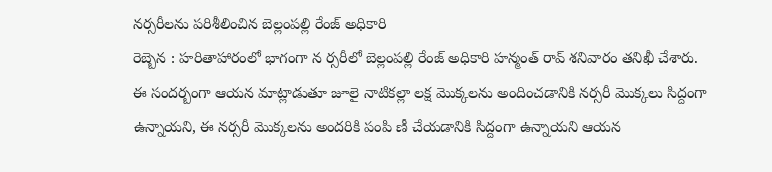నర్సరీలను పరిశీలించిన బెల్లంపల్లి రేంజ్ అధికారి
రెబ్బెన : హరితాహారంలో భాగంగా న ర్సరీలో బెల్లంపల్లి రేంజ్ అధికారి హన్మంత్ రావ్ శనివారం తనిఖీ చేశారు. ఈ సందర్బంగా ఆయన మాట్లాడుతూ జూలై నాటికల్లా లక్ష మొక్కలను అందించడానికి నర్సరీ మొక్కలు సిద్దంగా ఉన్నాయని, ఈ నర్సరీ మొక్కలను అందరికి పంపి ణీ చేయడానికి సిద్దంగా ఉన్నాయని ఆయన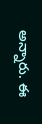అన్నారు. ఈ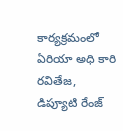కార్యక్రమంలో ఏరియా అధి కారి రవితేజ, డిప్యూటి రేంజ్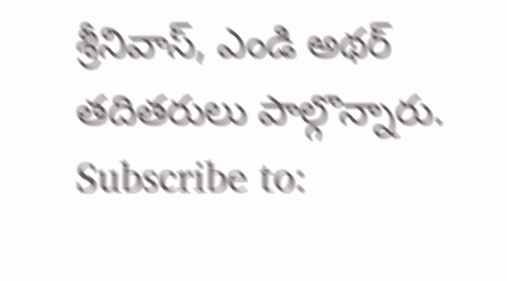శ్రీనివాస్, ఎండి అథర్ తదితరులు పాల్గొన్నారు.
Subscribe to: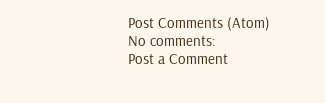Post Comments (Atom)
No comments:
Post a Comment